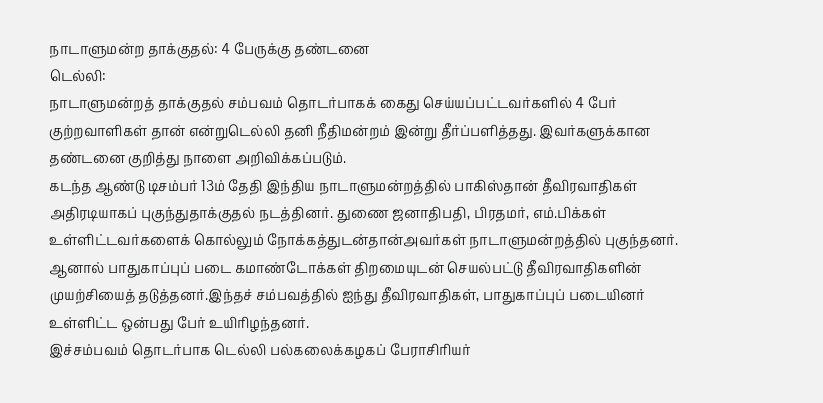நாடாளுமன்ற தாக்குதல்: 4 பேருக்கு தண்டனை
டெல்லி:
நாடாளுமன்றத் தாக்குதல் சம்பவம் தொடர்பாகக் கைது செய்யப்பட்டவர்களில் 4 பேர் குற்றவாளிகள் தான் என்றுடெல்லி தனி நீதிமன்றம் இன்று தீர்ப்பளித்தது. இவர்களுக்கான தண்டனை குறித்து நாளை அறிவிக்கப்படும்.
கடந்த ஆண்டு டிசம்பர் 13ம் தேதி இந்திய நாடாளுமன்றத்தில் பாகிஸ்தான் தீவிரவாதிகள் அதிரடியாகப் புகுந்துதாக்குதல் நடத்தினர். துணை ஜனாதிபதி, பிரதமர், எம்.பிக்கள் உள்ளிட்டவர்களைக் கொல்லும் நோக்கத்துடன்தான்அவர்கள் நாடாளுமன்றத்தில் புகுந்தனர்.
ஆனால் பாதுகாப்புப் படை கமாண்டோக்கள் திறமையுடன் செயல்பட்டு தீவிரவாதிகளின் முயற்சியைத் தடுத்தனர்.இந்தச் சம்பவத்தில் ஐந்து தீவிரவாதிகள், பாதுகாப்புப் படையினர் உள்ளிட்ட ஒன்பது பேர் உயிரிழந்தனர்.
இச்சம்பவம் தொடர்பாக டெல்லி பல்கலைக்கழகப் பேராசிரியர்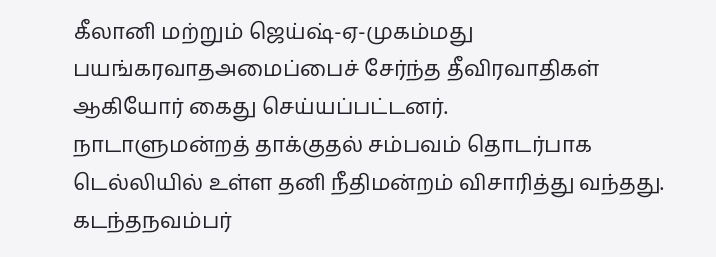கீலானி மற்றும் ஜெய்ஷ்-ஏ-முகம்மது பயங்கரவாதஅமைப்பைச் சேர்ந்த தீவிரவாதிகள் ஆகியோர் கைது செய்யப்பட்டனர்.
நாடாளுமன்றத் தாக்குதல் சம்பவம் தொடர்பாக டெல்லியில் உள்ள தனி நீதிமன்றம் விசாரித்து வந்தது. கடந்தநவம்பர்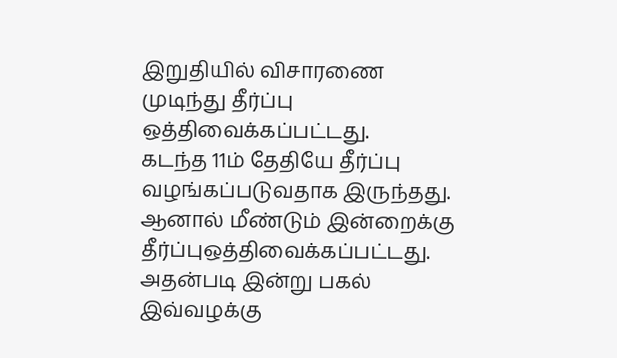இறுதியில் விசாரணை முடிந்து தீர்ப்பு ஒத்திவைக்கப்பட்டது.
கடந்த 11ம் தேதியே தீர்ப்பு வழங்கப்படுவதாக இருந்தது. ஆனால் மீண்டும் இன்றைக்கு தீர்ப்புஒத்திவைக்கப்பட்டது.
அதன்படி இன்று பகல் இவ்வழக்கு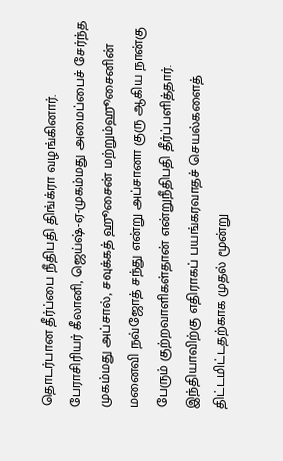தொடர்பான தீர்ப்பை நீதிபதி திங்க்ரா வழங்கினார்.
பேராசிரியர் கீலானி, ஜெய்ஷ்-ஏ-முகம்மது அமைப்பைச் சேர்ந்த முகம்மது அப்சால், சவுக்கத் ஹூசைன் மற்றும்ஹூசைனின் மனைவி நவ்ஜோத் சந்து என்று அப்சானா குரு ஆகிய நான்கு பேரும் குற்றவாளிகள்தான் என்றுநீதிபதி தீர்ப்பளித்தார்.
இந்தியாவிற்கு எதிராகப் பயங்கரவாதச் செயல்களைத் திட்டமிட்டதற்காக முதல் மூன்று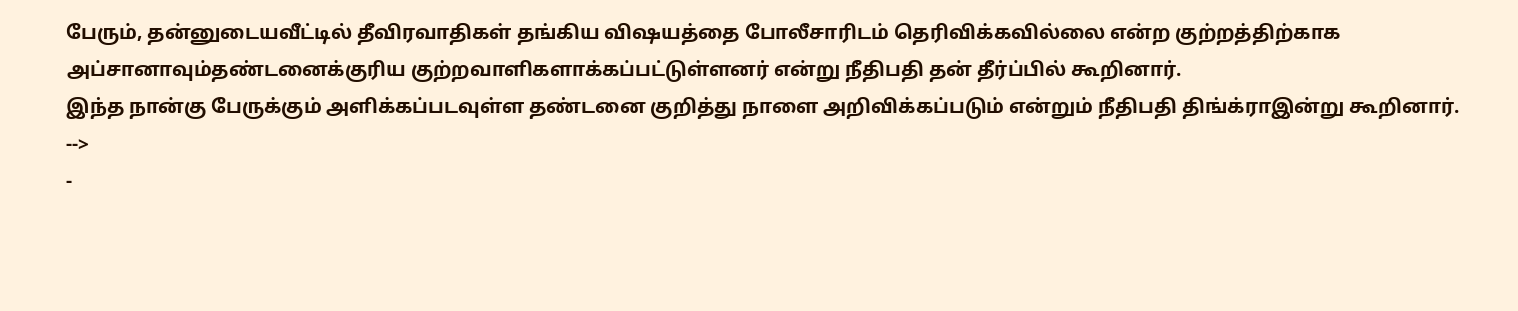பேரும், தன்னுடையவீட்டில் தீவிரவாதிகள் தங்கிய விஷயத்தை போலீசாரிடம் தெரிவிக்கவில்லை என்ற குற்றத்திற்காக அப்சானாவும்தண்டனைக்குரிய குற்றவாளிகளாக்கப்பட்டுள்ளனர் என்று நீதிபதி தன் தீர்ப்பில் கூறினார்.
இந்த நான்கு பேருக்கும் அளிக்கப்படவுள்ள தண்டனை குறித்து நாளை அறிவிக்கப்படும் என்றும் நீதிபதி திங்க்ராஇன்று கூறினார்.
-->
-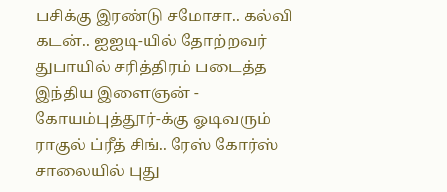பசிக்கு இரண்டு சமோசா.. கல்வி கடன்.. ஐஐடி-யில் தோற்றவர் துபாயில் சரித்திரம் படைத்த இந்திய இளைஞன் -
கோயம்புத்தூர்-க்கு ஓடிவரும் ராகுல் ப்ரீத் சிங்.. ரேஸ் கோர்ஸ் சாலையில் புது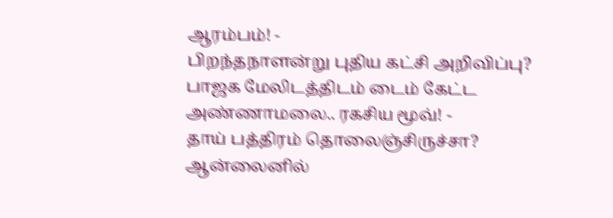ஆரம்பம்! -
பிறந்தநாளன்று புதிய கட்சி அறிவிப்பு? பாஜக மேலிடத்திடம் டைம் கேட்ட அண்ணாமலை.. ரகசிய மூவ்! -
தாய் பத்திரம் தொலைஞ்சிருச்சா? ஆன்லைனில்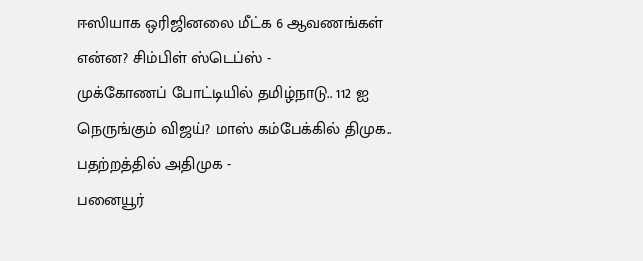ஈஸியாக ஒரிஜினலை மீட்க 6 ஆவணங்கள் என்ன? சிம்பிள் ஸ்டெப்ஸ் -
முக்கோணப் போட்டியில் தமிழ்நாடு.. 112 ஐ நெருங்கும் விஜய்? மாஸ் கம்பேக்கில் திமுக.. பதற்றத்தில் அதிமுக -
பனையூர்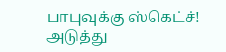பாபுவுக்கு ஸ்கெட்ச்! அடுத்து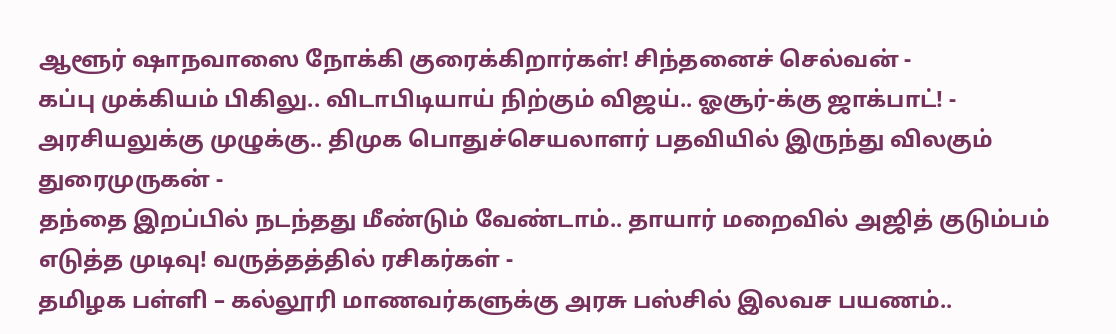ஆளூர் ஷாநவாஸை நோக்கி குரைக்கிறார்கள்! சிந்தனைச் செல்வன் -
கப்பு முக்கியம் பிகிலு.. விடாபிடியாய் நிற்கும் விஜய்.. ஓசூர்-க்கு ஜாக்பாட்! -
அரசியலுக்கு முழுக்கு.. திமுக பொதுச்செயலாளர் பதவியில் இருந்து விலகும் துரைமுருகன் -
தந்தை இறப்பில் நடந்தது மீண்டும் வேண்டாம்.. தாயார் மறைவில் அஜித் குடும்பம் எடுத்த முடிவு! வருத்தத்தில் ரசிகர்கள் -
தமிழக பள்ளி – கல்லூரி மாணவர்களுக்கு அரசு பஸ்சில் இலவச பயணம்..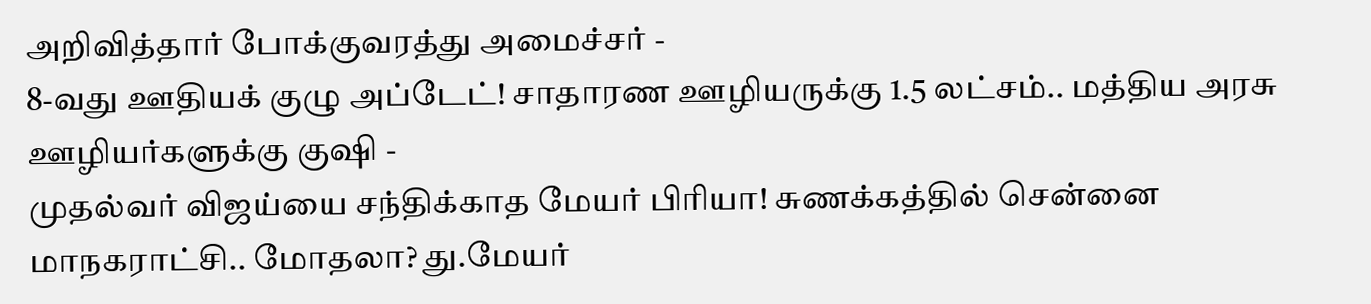அறிவித்தார் போக்குவரத்து அமைச்சர் -
8-வது ஊதியக் குழு அப்டேட்! சாதாரண ஊழியருக்கு 1.5 லட்சம்.. மத்திய அரசு ஊழியர்களுக்கு குஷி -
முதல்வர் விஜய்யை சந்திக்காத மேயர் பிரியா! சுணக்கத்தில் சென்னை மாநகராட்சி.. மோதலா? து.மேயர்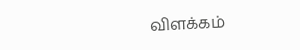விளக்கம்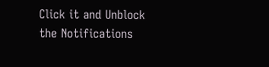Click it and Unblock the Notifications